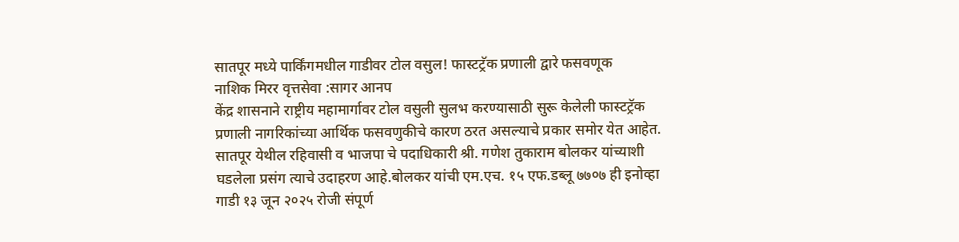सातपूर मध्ये पार्किंगमधील गाडीवर टोल वसुल! फास्टट्रॅक प्रणाली द्वारे फसवणूक
नाशिक मिरर वृत्तसेवा :सागर आनप
केंद्र शासनाने राष्ट्रीय महामार्गावर टोल वसुली सुलभ करण्यासाठी सुरू केलेली फास्टट्रॅक प्रणाली नागरिकांच्या आर्थिक फसवणुकीचे कारण ठरत असल्याचे प्रकार समोर येत आहेत. सातपूर येथील रहिवासी व भाजपा चे पदाधिकारी श्री. गणेश तुकाराम बोलकर यांच्याशी घडलेला प्रसंग त्याचे उदाहरण आहे.बोलकर यांची एम.एच. १५ एफ.डब्लू ७७०७ ही इनोव्हा गाडी १३ जून २०२५ रोजी संपूर्ण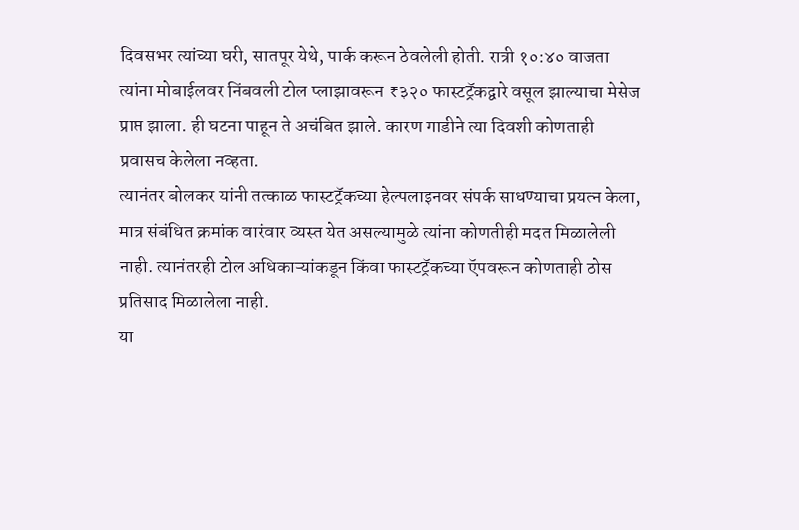दिवसभर त्यांच्या घरी, सातपूर येथे, पार्क करून ठेवलेली होती. रात्री १०:४० वाजता त्यांना मोबाईलवर निंबवली टोल प्लाझावरून ₹३२० फास्टट्रॅकद्वारे वसूल झाल्याचा मेसेज प्राप्त झाला. ही घटना पाहून ते अचंबित झाले. कारण गाडीने त्या दिवशी कोणताही प्रवासच केलेला नव्हता.
त्यानंतर बोलकर यांनी तत्काळ फास्टट्रॅकच्या हेल्पलाइनवर संपर्क साधण्याचा प्रयत्न केला, मात्र संबंधित क्रमांक वारंवार व्यस्त येत असल्यामुळे त्यांना कोणतीही मदत मिळालेली नाही. त्यानंतरही टोल अधिकाऱ्यांकडून किंवा फास्टट्रॅकच्या ऍपवरून कोणताही ठोस प्रतिसाद मिळालेला नाही.
या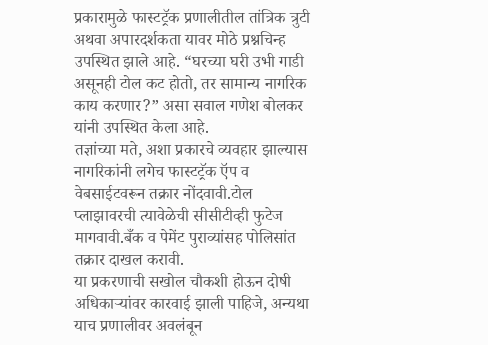प्रकारामुळे फास्टट्रॅक प्रणालीतील तांत्रिक त्रुटी अथवा अपारदर्शकता यावर मोठे प्रश्नचिन्ह उपस्थित झाले आहे. “घरच्या घरी उभी गाडी असूनही टोल कट होतो, तर सामान्य नागरिक काय करणार?” असा सवाल गणेश बोलकर यांनी उपस्थित केला आहे.
तज्ञांच्या मते, अशा प्रकारचे व्यवहार झाल्यास नागरिकांनी लगेच फास्टट्रॅक ऍप व वेबसाईटवरून तक्रार नोंदवावी.टोल प्लाझावरची त्यावेळेची सीसीटीव्ही फुटेज मागवावी.बँक व पेमेंट पुराव्यांसह पोलिसांत तक्रार दाखल करावी.
या प्रकरणाची सखोल चौकशी होऊन दोषी अधिकाऱ्यांवर कारवाई झाली पाहिजे, अन्यथा याच प्रणालीवर अवलंबून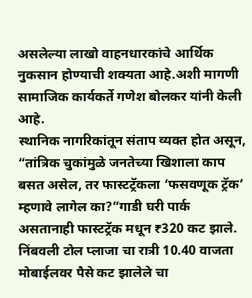असलेल्या लाखो वाहनधारकांचे आर्थिक नुकसान होण्याची शक्यता आहे.अशी मागणी सामाजिक कार्यकर्ते गणेश बोलकर यांनी केली आहे.
स्थानिक नागरिकांतून संताप व्यक्त होत असून, “तांत्रिक चुकांमुळे जनतेच्या खिशाला काप बसत असेल, तर फास्टट्रॅकला ‘फसवणूक ट्रॅक’ म्हणावे लागेल का?”गाडी घरी पार्क असतानाही फास्टट्रॅक मधून ₹320 कट झाले. निंबवली टोल प्लाजा चा रात्री 10.40 वाजता मोबाईलवर पैसे कट झालेले चा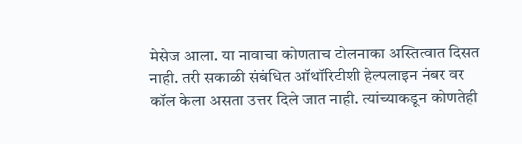मेसेज आला. या नावाचा कोणताच टोलनाका अस्तित्वात दिसत नाही. तरी सकाळी संबंधित ऑथॉरिटीशी हेल्पलाइन नंबर वर कॉल केला असता उत्तर दिले जात नाही. त्यांच्याकडून कोणतेही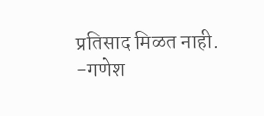प्रतिसाद मिळत नाही.
-गणेश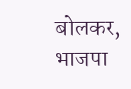बोलकर, भाजपा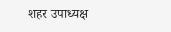शहर उपाध्यक्ष